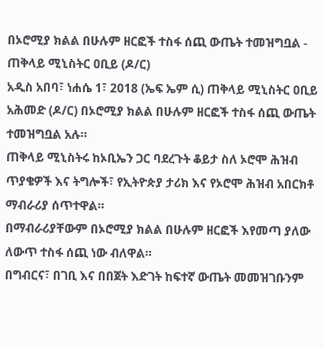በኦሮሚያ ክልል በሁሉም ዘርፎች ተስፋ ሰጪ ውጤት ተመዝግቧል - ጠቅላይ ሚኒስትር ዐቢይ (ዶ/ር)
አዲስ አበባ፣ ነሐሴ 1፣ 2018 (ኤፍ ኤም ሲ) ጠቅላይ ሚኒስትር ዐቢይ አሕመድ (ዶ/ር) በኦሮሚያ ክልል በሁሉም ዘርፎች ተስፋ ሰጪ ውጤት ተመዝግቧል አሉ።
ጠቅላይ ሚኒስትሩ ከኦቢኤን ጋር ባደረጉት ቆይታ ስለ ኦሮሞ ሕዝብ ጥያቄዎች እና ትግሎች፣ የኢትዮጵያ ታሪክ እና የኦሮሞ ሕዝብ አበርክቶ ማብራሪያ ሰጥተዋል።
በማብራሪያቸውም በኦሮሚያ ክልል በሁሉም ዘርፎች እየመጣ ያለው ለውጥ ተስፋ ሰጪ ነው ብለዋል።
በግብርና፣ በገቢ እና በበጀት እድገት ከፍተኛ ውጤት መመዝገቡንም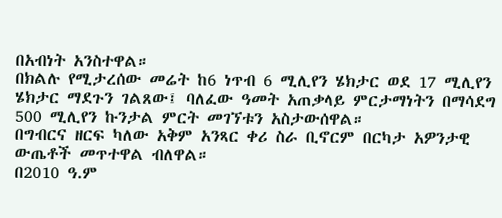በአብነት አንስተዋል።
በክልሉ የሚታረሰው መሬት ከ6 ነጥብ 6 ሚሊየን ሄክታር ወደ 17 ሚሊየን ሄክታር ማደጉን ገልጸው፤ ባለፈው ዓመት አጠቃላይ ምርታማነትን በማሳደግ 500 ሚሊየን ኩንታል ምርት መገኘቱን አስታውሰዋል።
በግብርና ዘርፍ ካለው አቅም አንጻር ቀሪ ስራ ቢኖርም በርካታ አዎንታዊ ውጤቶች መጥተዋል ብለዋል።
በ2010 ዓ.ም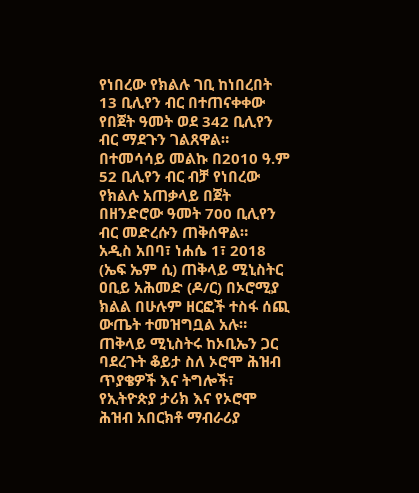የነበረው የክልሉ ገቢ ከነበረበት 13 ቢሊየን ብር በተጠናቀቀው የበጀት ዓመት ወደ 342 ቢሊየን ብር ማደጉን ገልጸዋል።
በተመሳሳይ መልኩ በ2010 ዓ.ም 52 ቢሊየን ብር ብቻ የነበረው የክልሉ አጠቃላይ በጀት በዘንድሮው ዓመት 700 ቢሊየን ብር መድረሱን ጠቅሰዋል።
አዲስ አበባ፣ ነሐሴ 1፣ 2018 (ኤፍ ኤም ሲ) ጠቅላይ ሚኒስትር ዐቢይ አሕመድ (ዶ/ር) በኦሮሚያ ክልል በሁሉም ዘርፎች ተስፋ ሰጪ ውጤት ተመዝግቧል አሉ።
ጠቅላይ ሚኒስትሩ ከኦቢኤን ጋር ባደረጉት ቆይታ ስለ ኦሮሞ ሕዝብ ጥያቄዎች እና ትግሎች፣ የኢትዮጵያ ታሪክ እና የኦሮሞ ሕዝብ አበርክቶ ማብራሪያ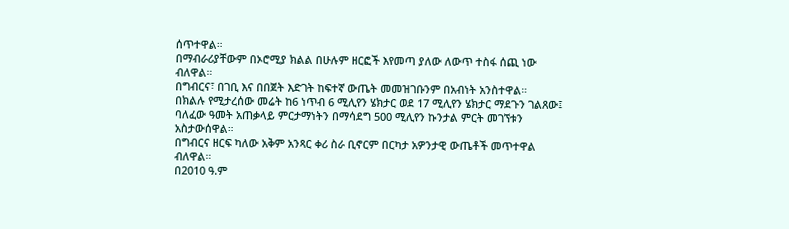ሰጥተዋል።
በማብራሪያቸውም በኦሮሚያ ክልል በሁሉም ዘርፎች እየመጣ ያለው ለውጥ ተስፋ ሰጪ ነው ብለዋል።
በግብርና፣ በገቢ እና በበጀት እድገት ከፍተኛ ውጤት መመዝገቡንም በአብነት አንስተዋል።
በክልሉ የሚታረሰው መሬት ከ6 ነጥብ 6 ሚሊየን ሄክታር ወደ 17 ሚሊየን ሄክታር ማደጉን ገልጸው፤ ባለፈው ዓመት አጠቃላይ ምርታማነትን በማሳደግ 500 ሚሊየን ኩንታል ምርት መገኘቱን አስታውሰዋል።
በግብርና ዘርፍ ካለው አቅም አንጻር ቀሪ ስራ ቢኖርም በርካታ አዎንታዊ ውጤቶች መጥተዋል ብለዋል።
በ2010 ዓ.ም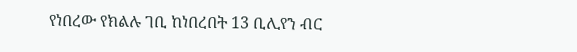የነበረው የክልሉ ገቢ ከነበረበት 13 ቢሊየን ብር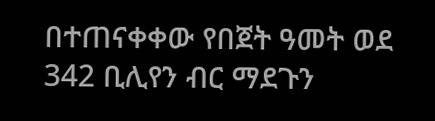በተጠናቀቀው የበጀት ዓመት ወደ 342 ቢሊየን ብር ማደጉን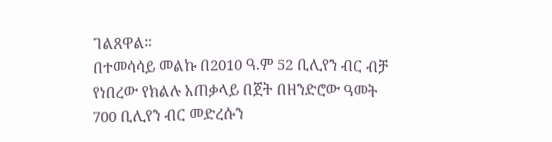ገልጸዋል።
በተመሳሳይ መልኩ በ2010 ዓ.ም 52 ቢሊየን ብር ብቻ የነበረው የክልሉ አጠቃላይ በጀት በዘንድሮው ዓመት 700 ቢሊየን ብር መድረሱን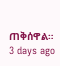ጠቅሰዋል።
3 days ago